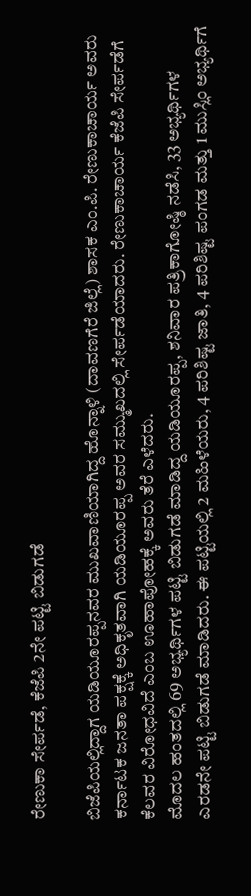ರೇಣುಕಾ ಸೇರ್ಪಡೆ, ಕೆಜೆಪಿ 2ನೇ ಪಟ್ಟಿ ಬಿಡುಗಡೆ

ಬಿಜೆಪಿಯಲ್ಲಿದ್ದಾಗ ಯಡಿಯೂರಪ್ಪನವರ ಮುಖವಾಣಿಯಾಗಿದ್ದ ಹೊನ್ನಾಳಿ (ದಾವಣಗೆರೆ ಜಿಲ್ಲೆ) ಶಾಸಕ ಎಂ.ಪಿ. ರೇಣುಕಾಚಾರ್ಯ ಅವರು ಕರ್ನಾಟಕ ಜನತಾ ಪಕ್ಷಕ್ಕೆ ಅಧಿಕೃತವಾಗಿ ಯಡಿಯೂರಪ್ಪ ಅವರ ಸಮ್ಮುಖದಲ್ಲಿ ಸೇರ್ಪಡೆಯಾದರು. ರೇಣುಕಾಚಾರ್ಯ ಕೆಜೆಪಿ ಸೇರ್ಪಡೆಗೆ ಕೆಲವರ ವಿರೋಧವಿದೆ ಎಂಬ ಊಹಾಪೋಹಕ್ಕೆ ಅವರು ತೆರೆ ಎಳೆದರು.
ಮೊದಲ ಹಂತದಲ್ಲಿ 69 ಅಭ್ಯರ್ಥಿಗಳ ಪಟ್ಟಿ ಬಿಡುಗಡೆ ಮಾಡಿದ್ದ ಯಡಿಯೂರಪ್ಪ, ಶನಿವಾರ ಪತ್ರಿಕಾಗೋಷ್ಠಿ ನಡೆಸಿ, 33 ಅಭ್ಯರ್ಥಿಗಳ ಎರಡನೇ ಪಟ್ಟಿ ಬಿಡುಗಡೆ ಮಾಡಿದರು. ಈ ಪಟ್ಟಿಯಲ್ಲಿ 2 ಮಹಿಳೆಯರು, 4 ಪರಿಶಿಷ್ಟ ಜಾತಿ, 4 ಪರಿಶಿಷ್ಟ ಪಂಗಡ ಮತ್ತು 1 ಮುಸ್ಲಿಂ ಅಭ್ಯರ್ಥಿಗೆ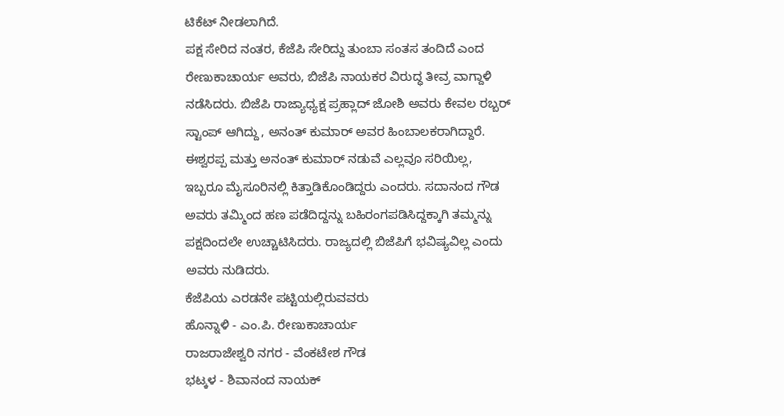ಟಿಕೆಟ್ ನೀಡಲಾಗಿದೆ.
ಪಕ್ಷ ಸೇರಿದ ನಂತರ, ಕೆಜೆಪಿ ಸೇರಿದ್ದು ತುಂಬಾ ಸಂತಸ ತಂದಿದೆ ಎಂದ ರೇಣುಕಾಚಾರ್ಯ ಅವರು, ಬಿಜೆಪಿ ನಾಯಕರ ವಿರುದ್ಧ ತೀವ್ರ ವಾಗ್ದಾಳಿ ನಡೆಸಿದರು. ಬಿಜೆಪಿ ರಾಜ್ಯಾಧ್ಯಕ್ಷ ಪ್ರಹ್ಲಾದ್ ಜೋಶಿ ಅವರು ಕೇವಲ ರಬ್ಬರ್ ಸ್ಟಾಂಪ್ ಆಗಿದ್ದು, ಅನಂತ್ ಕುಮಾರ್ ಅವರ ಹಿಂಬಾಲಕರಾಗಿದ್ದಾರೆ. ಈಶ್ವರಪ್ಪ ಮತ್ತು ಅನಂತ್ ಕುಮಾರ್ ನಡುವೆ ಎಲ್ಲವೂ ಸರಿಯಿಲ್ಲ, ಇಬ್ಬರೂ ಮೈಸೂರಿನಲ್ಲಿ ಕಿತ್ತಾಡಿಕೊಂಡಿದ್ದರು ಎಂದರು. ಸದಾನಂದ ಗೌಡ ಅವರು ತಮ್ಮಿಂದ ಹಣ ಪಡೆದಿದ್ದನ್ನು ಬಹಿರಂಗಪಡಿಸಿದ್ದಕ್ಕಾಗಿ ತಮ್ಮನ್ನು ಪಕ್ಷದಿಂದಲೇ ಉಚ್ಚಾಟಿಸಿದರು. ರಾಜ್ಯದಲ್ಲಿ ಬಿಜೆಪಿಗೆ ಭವಿಷ್ಯವಿಲ್ಲ ಎಂದು ಅವರು ನುಡಿದರು.
ಕೆಜೆಪಿಯ ಎರಡನೇ ಪಟ್ಟಿಯಲ್ಲಿರುವವರು
ಹೊನ್ನಾಳಿ - ಎಂ.ಪಿ. ರೇಣುಕಾಚಾರ್ಯ
ರಾಜರಾಜೇಶ್ವರಿ ನಗರ - ವೆಂಕಟೇಶ ಗೌಡ
ಭಟ್ಕಳ - ಶಿವಾನಂದ ನಾಯಕ್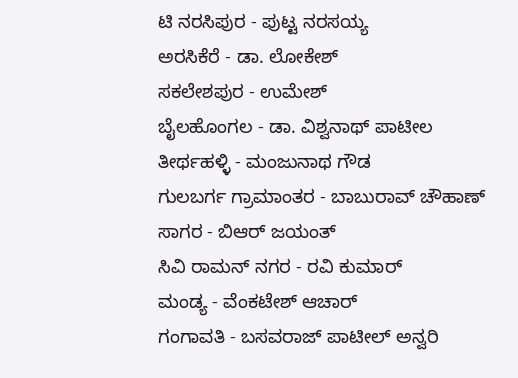ಟಿ ನರಸಿಪುರ - ಪುಟ್ಟ ನರಸಯ್ಯ
ಅರಸಿಕೆರೆ - ಡಾ. ಲೋಕೇಶ್
ಸಕಲೇಶಪುರ - ಉಮೇಶ್
ಬೈಲಹೊಂಗಲ - ಡಾ. ವಿಶ್ವನಾಥ್ ಪಾಟೀಲ
ತೀರ್ಥಹಳ್ಳಿ - ಮಂಜುನಾಥ ಗೌಡ
ಗುಲಬರ್ಗ ಗ್ರಾಮಾಂತರ - ಬಾಬುರಾವ್ ಚೌಹಾಣ್
ಸಾಗರ - ಬಿಆರ್ ಜಯಂತ್
ಸಿವಿ ರಾಮನ್ ನಗರ - ರವಿ ಕುಮಾರ್
ಮಂಡ್ಯ - ವೆಂಕಟೇಶ್ ಆಚಾರ್
ಗಂಗಾವತಿ - ಬಸವರಾಜ್ ಪಾಟೀಲ್ ಅನ್ವರಿ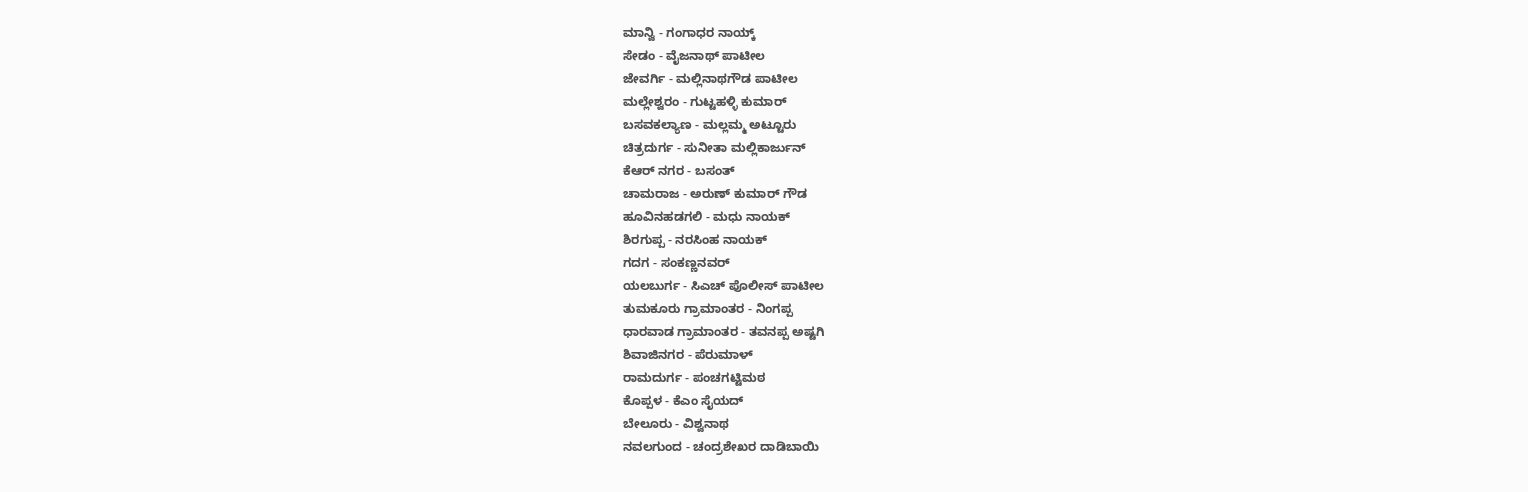ಮಾನ್ವಿ - ಗಂಗಾಧರ ನಾಯ್ಕ್
ಸೇಡಂ - ವೈಜನಾಥ್ ಪಾಟೀಲ
ಜೇವರ್ಗಿ - ಮಲ್ಲಿನಾಥಗೌಡ ಪಾಟೀಲ
ಮಲ್ಲೇಶ್ವರಂ - ಗುಟ್ಟಹಳ್ಳಿ ಕುಮಾರ್
ಬಸವಕಲ್ಯಾಣ - ಮಲ್ಲಮ್ಮ ಅಟ್ಟೂರು
ಚಿತ್ರದುರ್ಗ - ಸುನೀತಾ ಮಲ್ಲಿಕಾರ್ಜುನ್
ಕೆಆರ್ ನಗರ - ಬಸಂತ್
ಚಾಮರಾಜ - ಅರುಣ್ ಕುಮಾರ್ ಗೌಡ
ಹೂವಿನಹಡಗಲಿ - ಮಧು ನಾಯಕ್
ಶಿರಗುಪ್ಪ - ನರಸಿಂಹ ನಾಯಕ್
ಗದಗ - ಸಂಕಣ್ಣನವರ್
ಯಲಬುರ್ಗ - ಸಿಎಚ್ ಪೊಲೀಸ್ ಪಾಟೀಲ
ತುಮಕೂರು ಗ್ರಾಮಾಂತರ - ನಿಂಗಪ್ಪ
ಧಾರವಾಡ ಗ್ರಾಮಾಂತರ - ತವನಪ್ಪ ಅಷ್ಟಗಿ
ಶಿವಾಜಿನಗರ - ಪೆರುಮಾಳ್
ರಾಮದುರ್ಗ - ಪಂಚಗಟ್ಟಿಮಠ
ಕೊಪ್ಪಳ - ಕೆಎಂ ಸೈಯದ್
ಬೇಲೂರು - ವಿಶ್ವನಾಥ
ನವಲಗುಂದ - ಚಂದ್ರಶೇಖರ ದಾಡಿಬಾಯಿ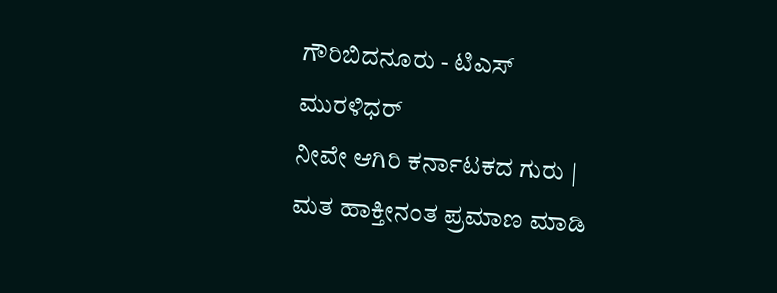ಗೌರಿಬಿದನೂರು - ಟಿಎಸ್ ಮುರಳಿಧರ್
ನೀವೇ ಆಗಿರಿ ಕರ್ನಾಟಕದ ಗುರು | ಮತ ಹಾಕ್ತೀನಂತ ಪ್ರಮಾಣ ಮಾಡಿ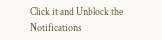Click it and Unblock the Notifications